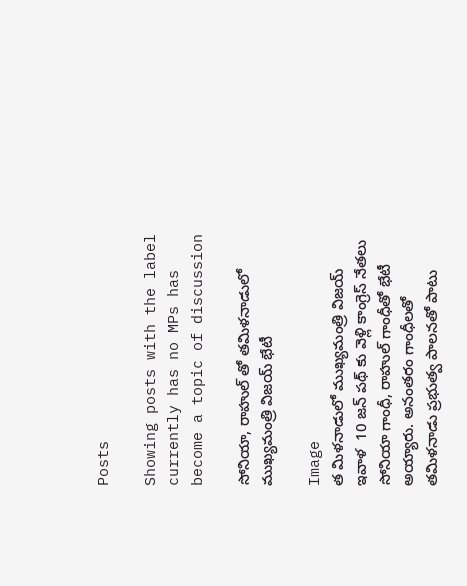Posts

Showing posts with the label currently has no MPs has become a topic of discussion

సోనియా, రాహుల్ తో తమిళనాడులో ముఖ్యమంత్రి విజయ్ భేటీ

Image
త మిళనాడులో ముఖ్యమంత్రి విజయ్ ఇవాళ  10 జన్ పథ్ కు వెళ్లి కాంగ్రెస్ నేతలు సోనియా గాంధీ, రాహుల్ గాంధీతో భేటీ అయ్యారు. అనంతరం గాంధీలతో తమిళనాడు ప్రభుత్వ పాలనతో పాటు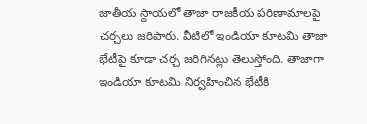జాతీయ స్దాయలో తాజా రాజకీయ పరిణామాలపై చర్చలు జరిపారు. వీటిలో ఇండియా కూటమి తాజా భేటీపై కూడా చర్చ జరిగినట్లు తెలుస్తోంది. తాజాగా ఇండియా కూటమి నిర్వహించిన భేటీకి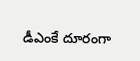డీఎంకే దూరంగా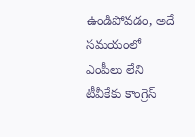ఉండిపోవడం, అదే సమయంలో ఎంపీలు లేని టీవీకేకు కాంగ్రెస్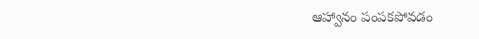ఆహ్వానం పంపకపోవడం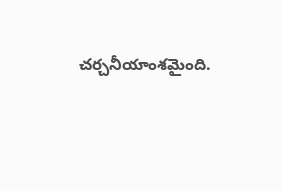చర్చనీయాంశమైంది.